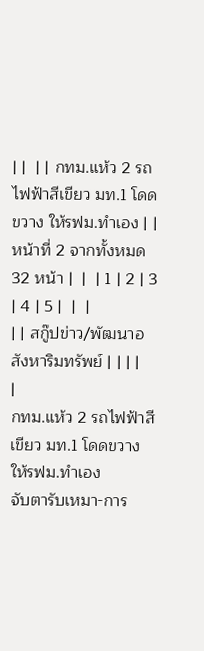| |  | | กทม.แห้ว 2 รถไฟฟ้าสีเขียว มท.1 โดดขวาง ให้รฟม.ทำเอง | | หน้าที่ 2 จากทั้งหมด 32 หน้า |  |  | 1 | 2 | 3 | 4 | 5 |  |  |
| | สกู๊ปข่าว/พัฒนาอสังหาริมทรัพย์ | | | |
|
กทม.แห้ว 2 รถไฟฟ้าสีเขียว มท.1 โดดขวาง ให้รฟม.ทำเอง
จับตารับเหมา-การ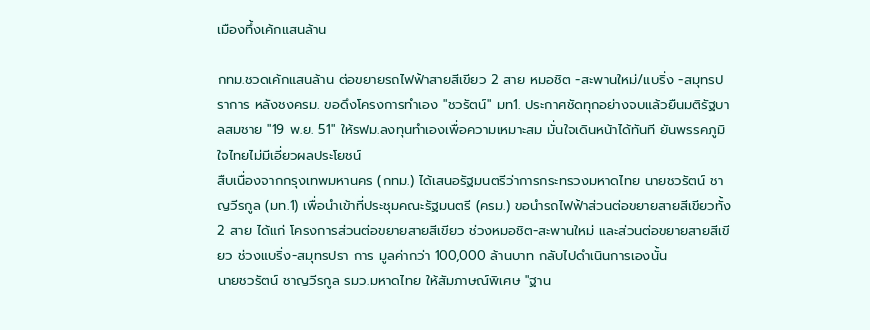เมืองทึ้งเค้กแสนล้าน

กทม.ชวดเค้กแสนล้าน ต่อขยายรถไฟฟ้าสายสีเขียว 2 สาย หมอชิต -สะพานใหม่/แบริ่ง -สมุทรปราการ หลังชงครม. ขอดึงโครงการทำเอง "ชวรัตน์" มท1. ประกาศชัดทุกอย่างจบแล้วยืนมติรัฐบาลสมชาย "19 พ.ย. 51" ให้รฟม.ลงทุนทำเองเพื่อความเหมาะสม มั่นใจเดินหน้าได้ทันที ยันพรรคภูมิใจไทยไม่มีเอี่ยวผลประโยชน์
สืบเนื่องจากกรุงเทพมหานคร (กทม.) ได้เสนอรัฐมนตรีว่าการกระทรวงมหาดไทย นายชวรัตน์ ชาญวีรกูล (มท.1) เพื่อนำเข้าที่ประชุมคณะรัฐมนตรี (ครม.) ขอนำรถไฟฟ้าส่วนต่อขยายสายสีเขียวทั้ง 2 สาย ได้แก่ โครงการส่วนต่อขยายสายสีเขียว ช่วงหมอชิต-สะพานใหม่ และส่วนต่อขยายสายสีเขียว ช่วงแบริ่ง-สมุทรปรา การ มูลค่ากว่า 100,000 ล้านบาท กลับไปดำเนินการเองนั้น
นายชวรัตน์ ชาญวีรกูล รมว.มหาดไทย ให้สัมภาษณ์พิเศษ "ฐาน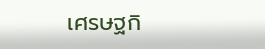เศรษฐกิ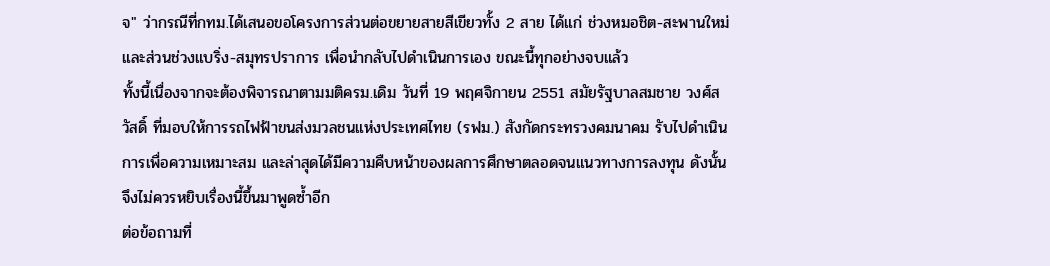จ" ว่ากรณีที่กทม.ได้เสนอขอโครงการส่วนต่อขยายสายสีเขียวทั้ง 2 สาย ได้แก่ ช่วงหมอชิต-สะพานใหม่ และส่วนช่วงแบริ่ง-สมุทรปราการ เพื่อนำกลับไปดำเนินการเอง ขณะนี้ทุกอย่างจบแล้ว
ทั้งนี้เนื่องจากจะต้องพิจารณาตามมติครม.เดิม วันที่ 19 พฤศจิกายน 2551 สมัยรัฐบาลสมชาย วงศ์สวัสดิ์ ที่มอบให้การรถไฟฟ้าขนส่งมวลชนแห่งประเทศไทย (รฟม.) สังกัดกระทรวงคมนาคม รับไปดำเนินการเพื่อความเหมาะสม และล่าสุดได้มีความคืบหน้าของผลการศึกษาตลอดจนแนวทางการลงทุน ดังนั้นจึงไม่ควรหยิบเรื่องนี้ขึ้นมาพูดซ้ำอีก
ต่อข้อถามที่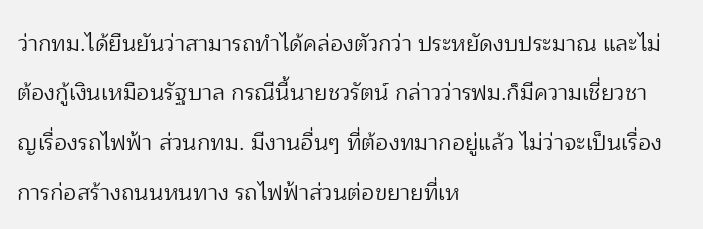ว่ากทม.ได้ยืนยันว่าสามารถทำได้คล่องตัวกว่า ประหยัดงบประมาณ และไม่ต้องกู้เงินเหมือนรัฐบาล กรณีนี้นายชวรัตน์ กล่าวว่ารฟม.ก็มีความเชี่ยวชาญเรื่องรถไฟฟ้า ส่วนกทม. มีงานอื่นๆ ที่ต้องทมากอยู่แล้ว ไม่ว่าจะเป็นเรื่องการก่อสร้างถนนหนทาง รถไฟฟ้าส่วนต่อขยายที่เห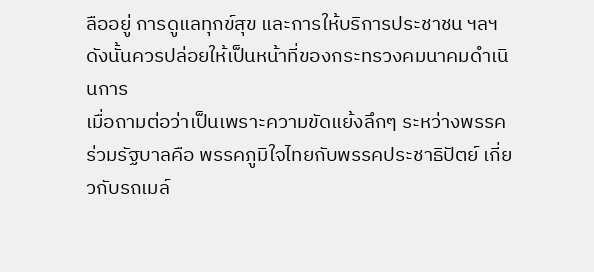ลืออยู่ การดูแลทุกข์สุข และการให้บริการประชาชน ฯลฯ ดังนั้นควรปล่อยให้เป็นหน้าที่ของกระทรวงคมนาคมดำเนินการ
เมื่อถามต่อว่าเป็นเพราะความขัดแย้งลึกๆ ระหว่างพรรคร่วมรัฐบาลคือ พรรคภูมิใจไทยกับพรรคประชาธิปัตย์ เกี่ยวกับรถเมล์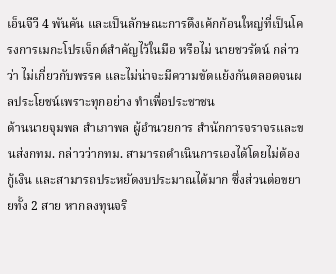เอ็นจีวี 4 พันคัน และเป็นลักษณะการดึงเค้กก้อนใหญ่ที่เป็นโครงการเมกะโปรเจ็กต์สำคัญไว้ในมือ หรือไม่ นายชวรัตน์ กล่าวว่า ไม่เกี่ยวกับพรรค และไม่น่าจะมีความขัดแย้งกันตลอดจนผลประโยชน์เพราะทุกอย่าง ทำเพื่อประชาชน
ด้านนายจุมพล สำเภาพล ผู้อำนวยการ สำนักการจราจรและขนส่งกทม. กล่าวว่ากทม. สามารถดำเนินการเองได้โดยไม่ต้องกู้เงิน และสามารถประหยัดงบประมาณได้มาก ซึ่งส่วนต่อขยายทั้ง 2 สาย หากลงทุนจริ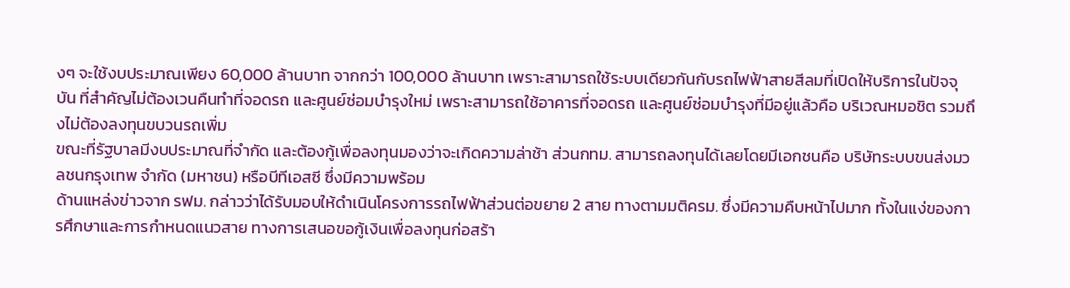งๆ จะใช้งบประมาณเพียง 60,000 ล้านบาท จากกว่า 100,000 ล้านบาท เพราะสามารถใช้ระบบเดียวกันกับรถไฟฟ้าสายสีลมที่เปิดให้บริการในปัจจุบัน ที่สำคัญไม่ต้องเวนคืนทำที่จอดรถ และศูนย์ซ่อมบำรุงใหม่ เพราะสามารถใช้อาคารที่จอดรถ และศูนย์ซ่อมบำรุงที่มีอยู่แล้วคือ บริเวณหมอชิต รวมถึงไม่ต้องลงทุนขบวนรถเพิ่ม
ขณะที่รัฐบาลมีงบประมาณที่จำกัด และต้องกู้เพื่อลงทุนมองว่าจะเกิดความล่าช้า ส่วนกทม. สามารถลงทุนได้เลยโดยมีเอกชนคือ บริษัทระบบขนส่งมวลชนกรุงเทพ จำกัด (มหาชน) หรือบีทีเอสซี ซึ่งมีความพร้อม
ด้านแหล่งข่าวจาก รฟม. กล่าวว่าได้รับมอบให้ดำเนินโครงการรถไฟฟ้าส่วนต่อขยาย 2 สาย ทางตามมติครม. ซึ่งมีความคืบหน้าไปมาก ทั้งในแง่ของการศึกษาและการกำหนดแนวสาย ทางการเสนอขอกู้เงินเพื่อลงทุนก่อสร้า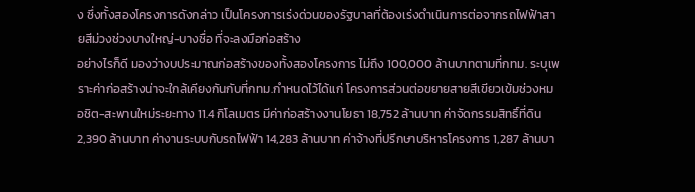ง ซึ่งทั้งสองโครงการดังกล่าว เป็นโครงการเร่งด่วนของรัฐบาลที่ต้องเร่งดำเนินการต่อจากรถไฟฟ้าสายสีม่วงช่วงบางใหญ่-บางซื่อ ที่จะลงมือก่อสร้าง
อย่างไรก็ดี มองว่างบประมาณก่อสร้างของทั้งสองโครงการ ไม่ถึง 100,000 ล้านบาทตามที่กทม. ระบุเพราะค่าก่อสร้างน่าจะใกล้เคียงกันกับที่กทม.กำหนดไว้ได้แก่ โครงการส่วนต่อขยายสายสีเขียวเข้มช่วงหมอชิต-สะพานใหม่ระยะทาง 11.4 กิโลเมตร มีค่าก่อสร้างงานโยธา 18,752 ล้านบาท ค่าจัดกรรมสิทธิ์ที่ดิน 2,390 ล้านบาท ค่างานระบบกับรถไฟฟ้า 14,283 ล้านบาท ค่าจ้างที่ปรึกษาบริหารโครงการ 1,287 ล้านบา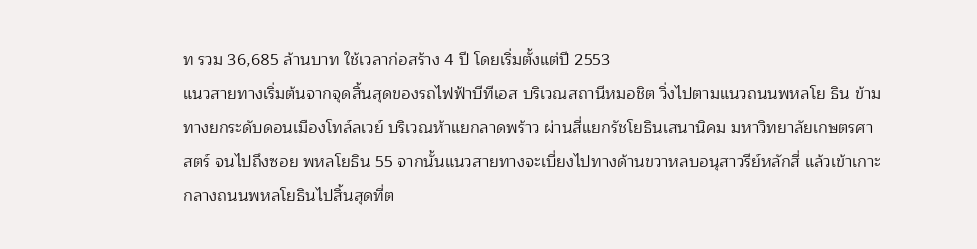ท รวม 36,685 ล้านบาท ใช้เวลาก่อสร้าง 4 ปี โดยเริ่มตั้งแต่ปี 2553
แนวสายทางเริ่มต้นจากจุดสิ้นสุดของรถไฟฟ้าบีทีเอส บริเวณสถานีหมอชิต วิ่งไปตามแนวถนนพหลโย ธิน ข้ามทางยกระดับดอนเมืองโทล์ลเวย์ บริเวณห้าแยกลาดพร้าว ผ่านสี่แยกรัชโยธินเสนานิคม มหาวิทยาลัยเกษตรศาสตร์ จนไปถึงซอย พหลโยธิน 55 จากนั้นแนวสายทางจะเบี่ยงไปทางด้านขวาหลบอนุสาวรีย์หลักสี่ แล้วเข้าเกาะกลางถนนพหลโยธินไปสิ้นสุดที่ต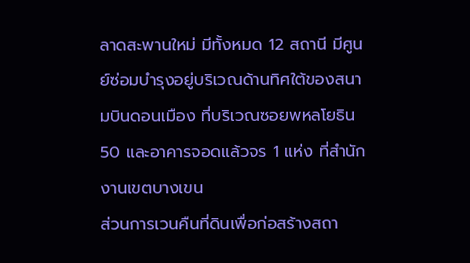ลาดสะพานใหม่ มีทั้งหมด 12 สถานี มีศูนย์ซ่อมบำรุงอยู่บริเวณด้านทิศใต้ของสนามบินดอนเมือง ที่บริเวณซอยพหลโยธิน 50 และอาคารจอดแล้วจร 1 แห่ง ที่สำนักงานเขตบางเขน
ส่วนการเวนคืนที่ดินเพื่อก่อสร้างสถา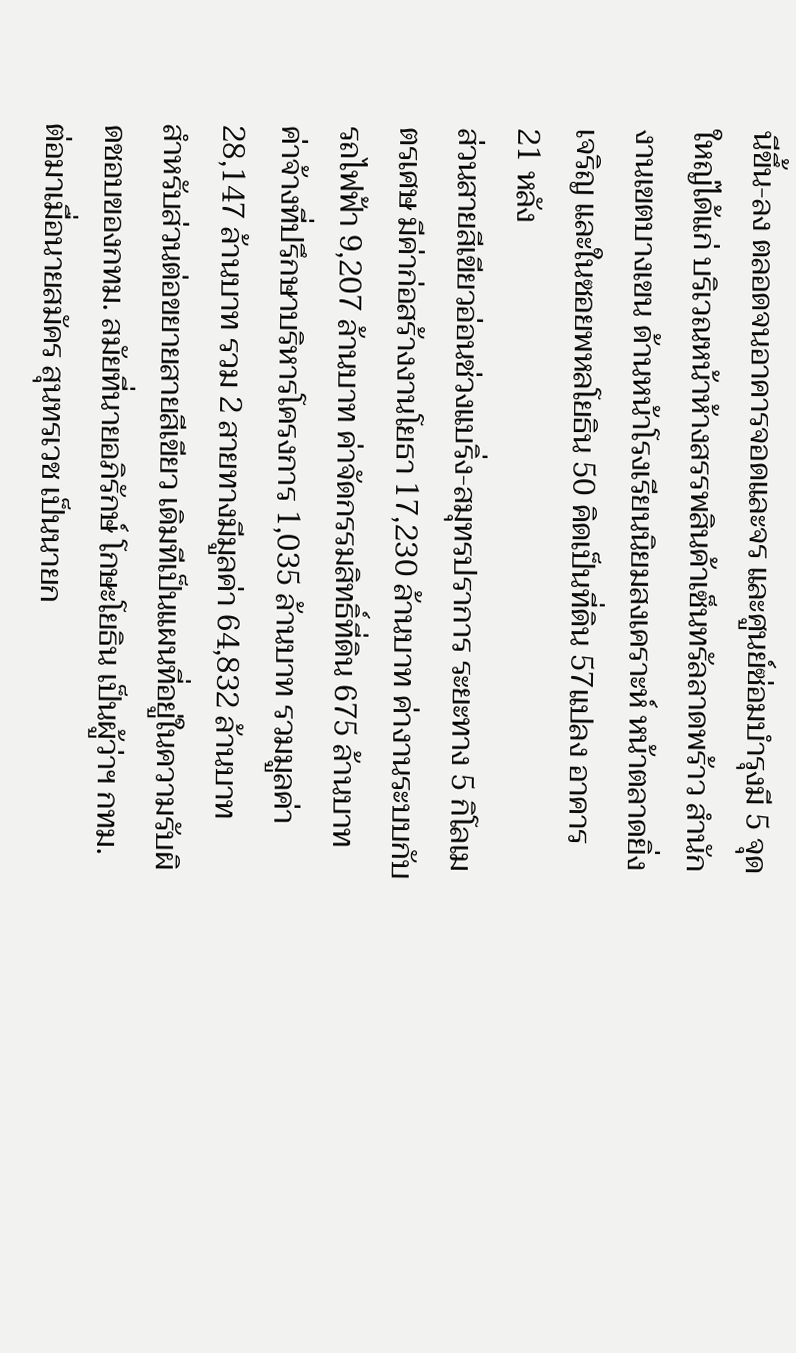นีขึ้น-ลง ตลอดจนอาคารจอดและจร และศูนย์ซ่อมบำรุงมี 5 จุดใหญ่ได้แก่ บริเวณหน้าห้างสรรพสินค้าเซ็นทรัลลาดพร้าว สำนักงานเขตบางเขน ด้านหน้าโรงเรียนนิยมสงเคราะห์ หน้าตลาดยิ่งเจริญ และในซอยพหลโยธิน 50 คิดเป็นที่ดิน 57แปลง อาคาร 21 หลัง
ส่วนสายสีเขียวอ่อนช่วงแบริ่ง-สมุทรปราการ ระยะทาง 5 กิโลเมตรเศษ มีค่าก่อสร้างงานโยธา 17,230 ล้านบาท ค่างานระบบกับรถไฟฟ้า 9,207 ล้านบาท ค่าจัดกรรมสิทธิ์ที่ดิน 675 ล้านบาท ค่าจ้างที่ปรึกษาบริหารโครงการ 1,035 ล้านบาท รวมมูลค่า 28,147 ล้านบาท รวม 2 สายทางมีมูลค่า 64,832 ล้านบาท
สำหรับส่วนต่อขยายสายสีเขียว เดิมทีเป็นแผนที่อยู่ในความรับผิดชอบของกทม. สมัยที่นายอภิรักษ์ โกษะโยธิน เป็นผู้ว่าฯ กทม. ต่อมาเมื่อนายสมัคร สุนทรเวช เป็นนายก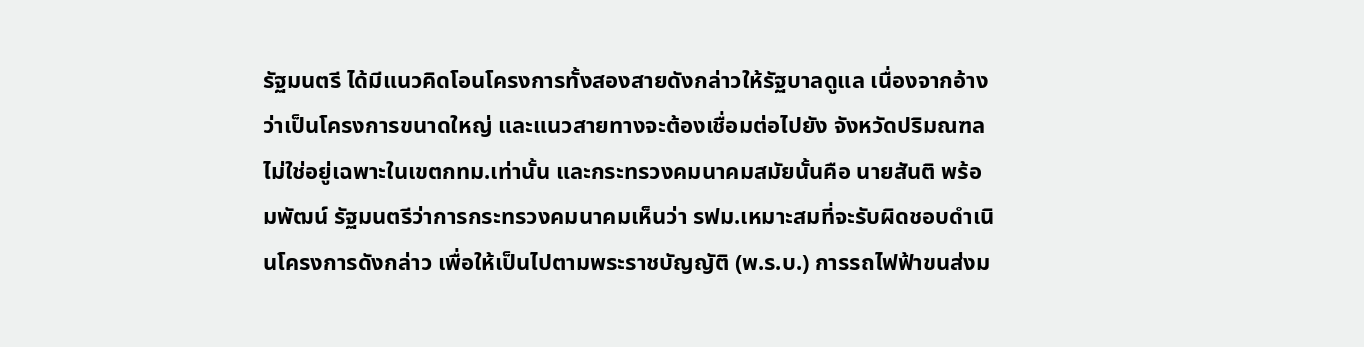รัฐมนตรี ได้มีแนวคิดโอนโครงการทั้งสองสายดังกล่าวให้รัฐบาลดูแล เนื่องจากอ้างว่าเป็นโครงการขนาดใหญ่ และแนวสายทางจะต้องเชื่อมต่อไปยัง จังหวัดปริมณฑล ไม่ใช่อยู่เฉพาะในเขตกทม.เท่านั้น และกระทรวงคมนาคมสมัยนั้นคือ นายสันติ พร้อมพัฒน์ รัฐมนตรีว่าการกระทรวงคมนาคมเห็นว่า รฟม.เหมาะสมที่จะรับผิดชอบดำเนินโครงการดังกล่าว เพื่อให้เป็นไปตามพระราชบัญญัติ (พ.ร.บ.) การรถไฟฟ้าขนส่งม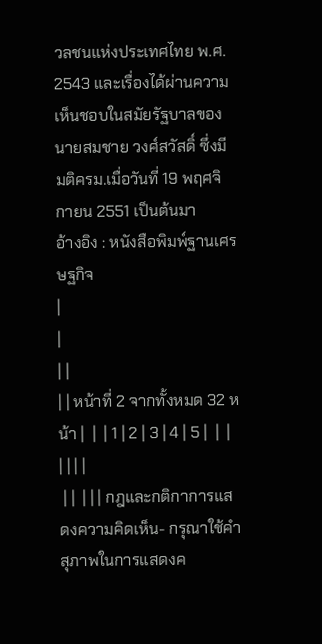วลชนแห่งประเทศไทย พ.ศ. 2543 และเรื่องได้ผ่านความเห็นชอบในสมัยรัฐบาลของนายสมชาย วงศ์สวัสดิ์ ซึ่งมีมติครม.เมื่อวันที่ 19 พฤศจิกายน 2551 เป็นต้นมา
อ้างอิง : หนังสือพิมพ์ฐานเศรษฐกิจ
|
|
| |
| | หน้าที่ 2 จากทั้งหมด 32 หน้า |  |  | 1 | 2 | 3 | 4 | 5 |  |  |
| | | |
 | |  | | | กฎและกติกาการแสดงความคิดเห็น- กรุณาใช้คำสุภาพในการแสดงค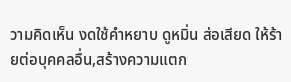วามคิดเห็น งดใช้คำหยาบ ดูหมิ่น ส่อเสียด ให้ร้ายต่อบุคคลอื่น,สร้างความแตก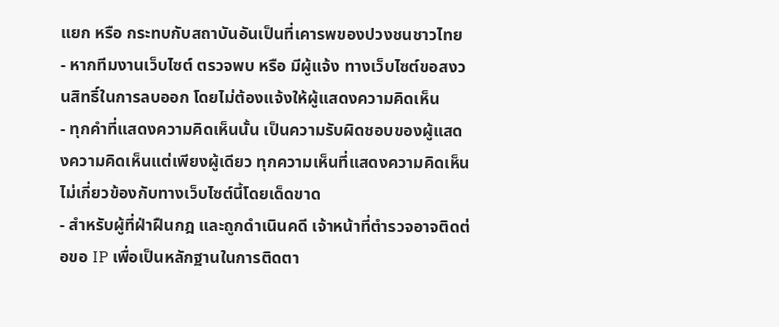แยก หรือ กระทบกับสถาบันอันเป็นที่เคารพของปวงชนชาวไทย
- หากทีมงานเว็บไซต์ ตรวจพบ หรือ มีผู้แจ้ง ทางเว็บไซต์ขอสงวนสิทธิ์ในการลบออก โดยไม่ต้องแจ้งให้ผู้แสดงความคิดเห็น
- ทุกคำที่แสดงความคิดเห็นนั้น เป็นความรับผิดชอบของผู้แสดงความคิดเห็นแต่เพียงผู้เดียว ทุกความเห็นที่แสดงความคิดเห็นไม่เกี่ยวข้องกับทางเว็บไซต์นี้โดยเด็ดขาด
- สำหรับผู้ที่ฝ่าฝืนกฎ และถูกดำเนินคดี เจ้าหน้าที่ตำรวจอาจติดต่อขอ IP เพื่อเป็นหลักฐานในการติดตา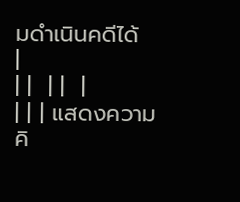มดำเนินคดีได้
|
| |  | |  |
| | | แสดงความคิ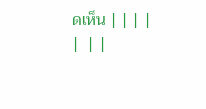ดเห็น | | | |
|  | |